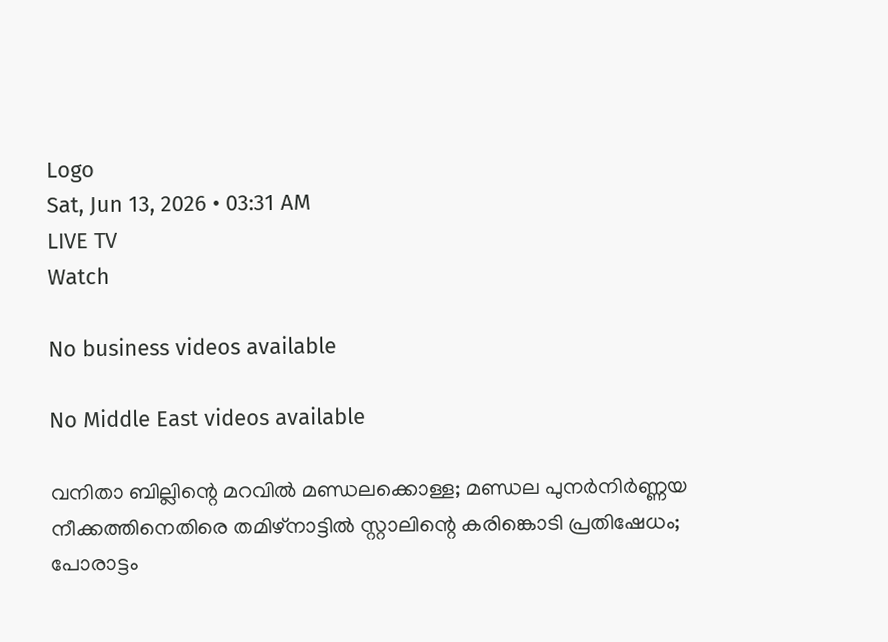Logo
Sat, Jun 13, 2026 • 03:31 AM
LIVE TV
Watch

No business videos available

No Middle East videos available

വനിതാ ബില്ലിന്റെ മറവിൽ മണ്ഡലക്കൊള്ള; മണ്ഡല പുനർനിർണ്ണയ നീക്കത്തിനെതിരെ തമിഴ്നാട്ടില്‍ സ്റ്റാലിന്റെ കരിങ്കൊടി പ്രതിഷേധം; പോരാട്ടം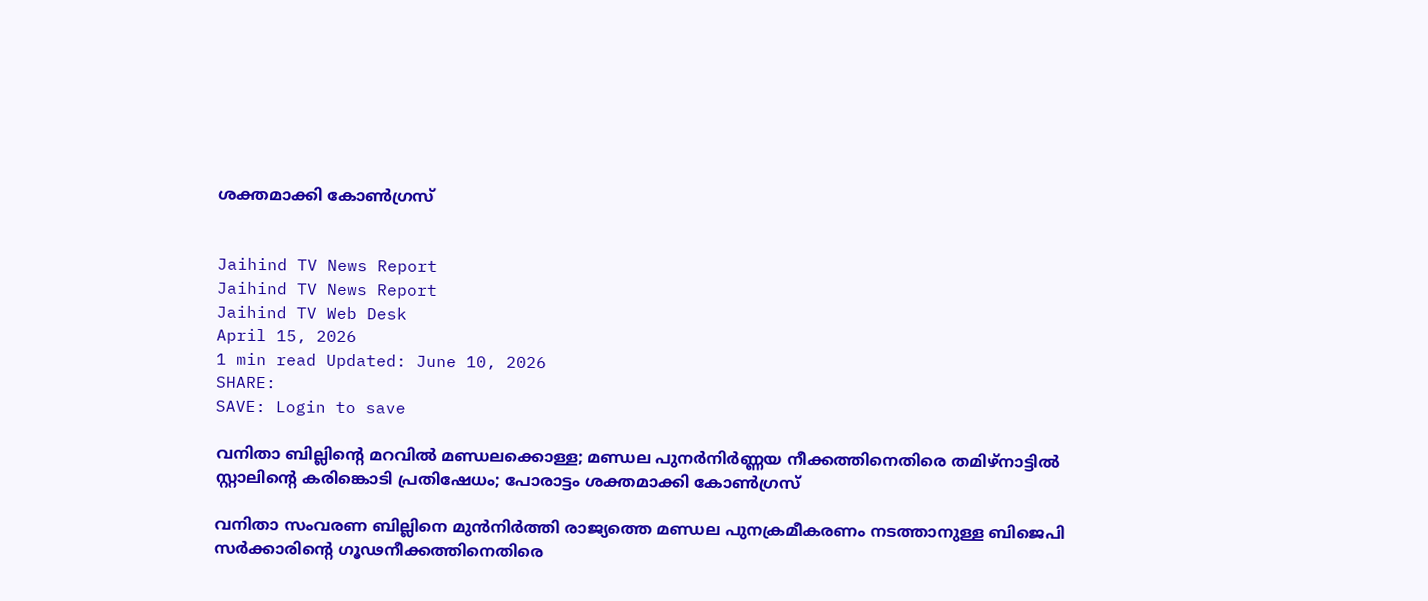ശക്തമാക്കി കോൺഗ്രസ്


Jaihind TV News Report
Jaihind TV News Report
Jaihind TV Web Desk
April 15, 2026
1 min read Updated: June 10, 2026
SHARE:
SAVE: Login to save

വനിതാ ബില്ലിന്റെ മറവിൽ മണ്ഡലക്കൊള്ള; മണ്ഡല പുനർനിർണ്ണയ നീക്കത്തിനെതിരെ തമിഴ്നാട്ടില്‍ സ്റ്റാലിന്റെ കരിങ്കൊടി പ്രതിഷേധം; പോരാട്ടം ശക്തമാക്കി കോൺഗ്രസ്

വനിതാ സംവരണ ബില്ലിനെ മുൻനിർത്തി രാജ്യത്തെ മണ്ഡല പുനക്രമീകരണം നടത്താനുള്ള ബിജെപി സർക്കാരിന്റെ ഗൂഢനീക്കത്തിനെതിരെ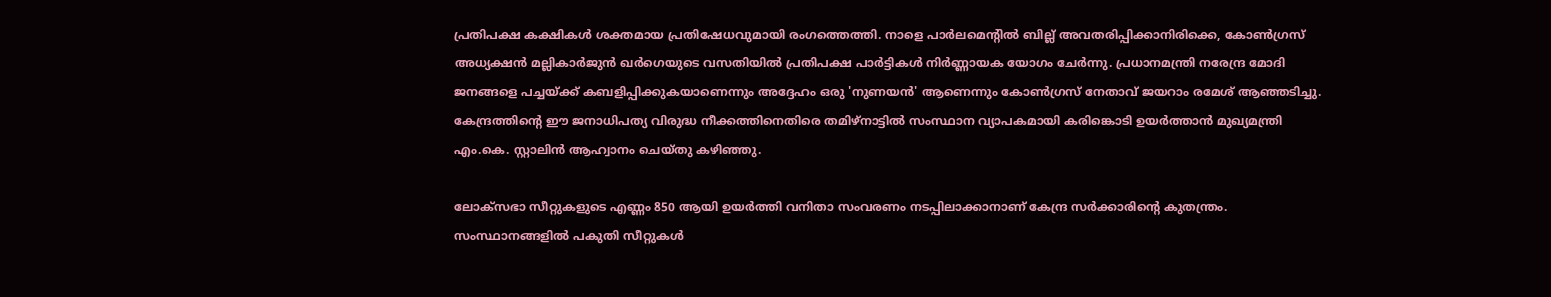പ്രതിപക്ഷ കക്ഷികൾ ശക്തമായ പ്രതിഷേധവുമായി രംഗത്തെത്തി. നാളെ പാർലമെന്റിൽ ബില്ല് അവതരിപ്പിക്കാനിരിക്കെ, കോൺഗ്രസ് അധ്യക്ഷൻ മല്ലികാർജുൻ ഖർഗെയുടെ വസതിയിൽ പ്രതിപക്ഷ പാർട്ടികൾ നിർണ്ണായക യോഗം ചേർന്നു. പ്രധാനമന്ത്രി നരേന്ദ്ര മോദി ജനങ്ങളെ പച്ചയ്ക്ക് കബളിപ്പിക്കുകയാണെന്നും അദ്ദേഹം ഒരു 'നുണയൻ' ആണെന്നും കോൺഗ്രസ് നേതാവ് ജയറാം രമേശ് ആഞ്ഞടിച്ചു. കേന്ദ്രത്തിന്റെ ഈ ജനാധിപത്യ വിരുദ്ധ നീക്കത്തിനെതിരെ തമിഴ്‌നാട്ടിൽ സംസ്ഥാന വ്യാപകമായി കരിങ്കൊടി ഉയർത്താൻ മുഖ്യമന്ത്രി എം.കെ. സ്റ്റാലിൻ ആഹ്വാനം ചെയ്തു കഴിഞ്ഞു.

ലോക്‌സഭാ സീറ്റുകളുടെ എണ്ണം 850 ആയി ഉയർത്തി വനിതാ സംവരണം നടപ്പിലാക്കാനാണ് കേന്ദ്ര സർക്കാരിന്റെ കുതന്ത്രം. സംസ്ഥാനങ്ങളിൽ പകുതി സീറ്റുകൾ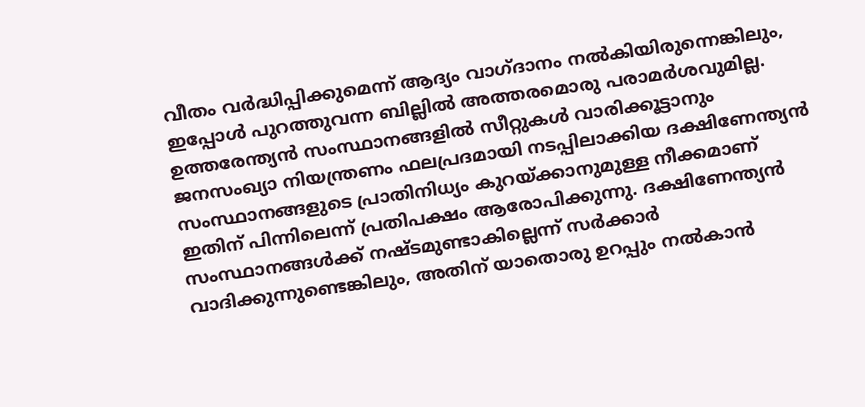വീതം വർദ്ധിപ്പിക്കുമെന്ന് ആദ്യം വാഗ്ദാനം നൽകിയിരുന്നെങ്കിലും, ഇപ്പോൾ പുറത്തുവന്ന ബില്ലിൽ അത്തരമൊരു പരാമർശവുമില്ല. ഉത്തരേന്ത്യൻ സംസ്ഥാനങ്ങളിൽ സീറ്റുകൾ വാരിക്കൂട്ടാനും ജനസംഖ്യാ നിയന്ത്രണം ഫലപ്രദമായി നടപ്പിലാക്കിയ ദക്ഷിണേന്ത്യൻ സംസ്ഥാനങ്ങളുടെ പ്രാതിനിധ്യം കുറയ്ക്കാനുമുള്ള നീക്കമാണ് ഇതിന് പിന്നിലെന്ന് പ്രതിപക്ഷം ആരോപിക്കുന്നു. ദക്ഷിണേന്ത്യൻ സംസ്ഥാനങ്ങൾക്ക് നഷ്ടമുണ്ടാകില്ലെന്ന് സർക്കാർ വാദിക്കുന്നുണ്ടെങ്കിലും, അതിന് യാതൊരു ഉറപ്പും നൽകാൻ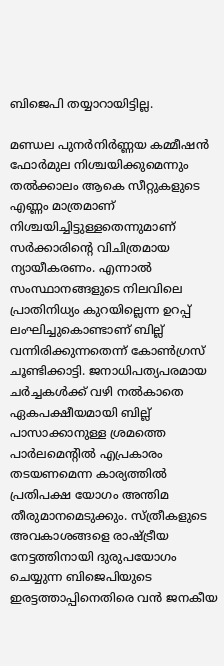ബിജെപി തയ്യാറായിട്ടില്ല.

മണ്ഡല പുനർനിർണ്ണയ കമ്മീഷൻ ഫോർമുല നിശ്ചയിക്കുമെന്നും തൽക്കാലം ആകെ സീറ്റുകളുടെ എണ്ണം മാത്രമാണ് നിശ്ചയിച്ചിട്ടുള്ളതെന്നുമാണ് സർക്കാരിന്റെ വിചിത്രമായ ന്യായീകരണം. എന്നാൽ സംസ്ഥാനങ്ങളുടെ നിലവിലെ പ്രാതിനിധ്യം കുറയില്ലെന്ന ഉറപ്പ് ലംഘിച്ചുകൊണ്ടാണ് ബില്ല് വന്നിരിക്കുന്നതെന്ന് കോൺഗ്രസ് ചൂണ്ടിക്കാട്ടി. ജനാധിപത്യപരമായ ചർച്ചകൾക്ക് വഴി നൽകാതെ ഏകപക്ഷീയമായി ബില്ല് പാസാക്കാനുള്ള ശ്രമത്തെ പാർലമെന്റിൽ എപ്രകാരം തടയണമെന്ന കാര്യത്തിൽ പ്രതിപക്ഷ യോഗം അന്തിമ തീരുമാനമെടുക്കും. സ്ത്രീകളുടെ അവകാശങ്ങളെ രാഷ്ട്രീയ നേട്ടത്തിനായി ദുരുപയോഗം ചെയ്യുന്ന ബിജെപിയുടെ ഇരട്ടത്താപ്പിനെതിരെ വൻ ജനകീയ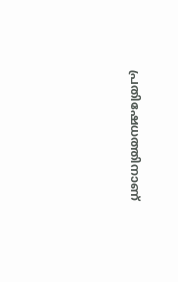പ്രതിഷേധത്തിനാണ്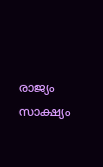രാജ്യം സാക്ഷ്യം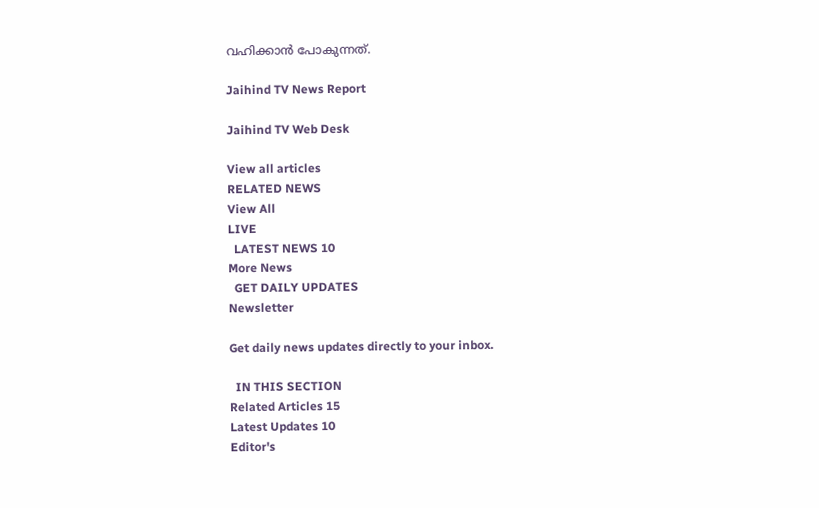വഹിക്കാൻ പോകുന്നത്.

Jaihind TV News Report

Jaihind TV Web Desk

View all articles
RELATED NEWS
View All
LIVE
  LATEST NEWS 10
More News
  GET DAILY UPDATES
Newsletter

Get daily news updates directly to your inbox.

  IN THIS SECTION
Related Articles 15
Latest Updates 10
Editor's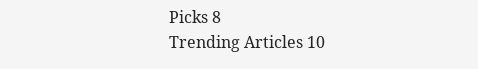Picks 8
Trending Articles 10